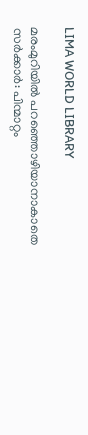LIMA WORLD LIBRARY

മരംമുറിയിൽ പറഞ്ഞൊഴിയാനാകാതെ സർക്കാർ: പിന്മാറ്റം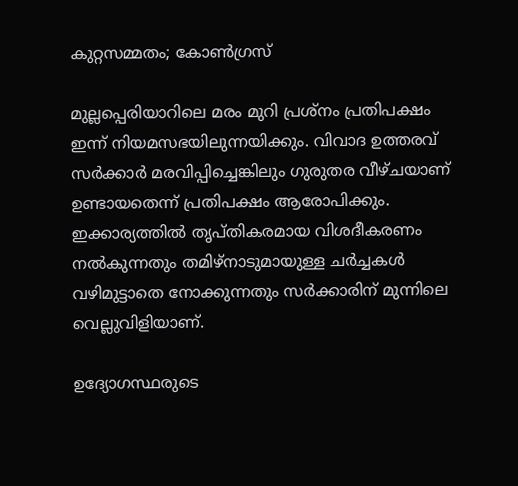കുറ്റസമ്മതം; കോൺഗ്രസ്

മുല്ലപ്പെരിയാറിലെ മരം മുറി പ്രശ്നം പ്രതിപക്ഷം ഇന്ന് നിയമസഭയിലുന്നയിക്കും. വിവാദ ഉത്തരവ് സർക്കാർ മരവിപ്പിച്ചെങ്കിലും ഗുരുതര വീഴ്ചയാണ് ഉണ്ടായതെന്ന് പ്രതിപക്ഷം ആരോപിക്കും. ഇക്കാര്യത്തിൽ തൃപ്തികരമായ വിശദീകരണം നൽകുന്നതും തമിഴ്നാടുമായുള്ള ചർച്ചകൾ വഴിമുട്ടാതെ നോക്കുന്നതും സർക്കാരിന് മുന്നിലെ വെല്ലുവിളിയാണ്.

ഉദ്യോഗസ്ഥരുടെ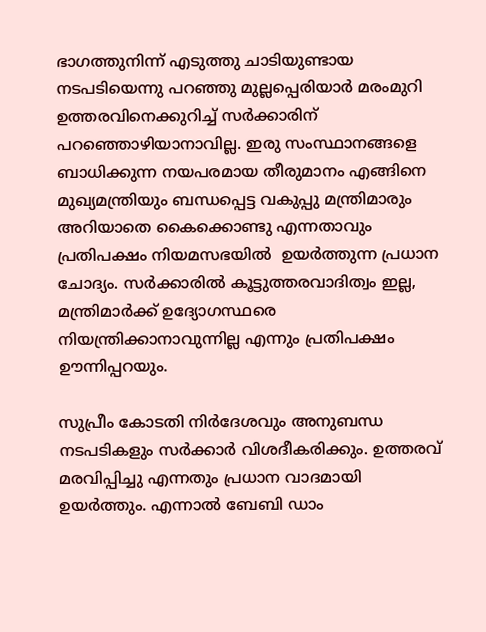ഭാഗത്തുനിന്ന് എടുത്തു ചാടിയുണ്ടായ നടപടിയെന്നു പറഞ്ഞു മുല്ലപ്പെരിയാർ മരംമുറി ഉത്തരവിനെക്കുറിച്ച് സർക്കാരിന് പറഞ്ഞൊഴിയാനാവില്ല. ഇരു സംസ്ഥാനങ്ങളെ ബാധിക്കുന്ന നയപരമായ തീരുമാനം എങ്ങിനെ മുഖ്യമന്ത്രിയും ബന്ധപ്പെട്ട വകുപ്പു മന്ത്രിമാരും അറിയാതെ കൈക്കൊണ്ടു എന്നതാവും പ്രതിപക്ഷം നിയമസഭയിൽ  ഉയർത്തുന്ന പ്രധാന ചോദ്യം. സർക്കാരിൽ കൂട്ടുത്തരവാദിത്വം ഇല്ല, മന്ത്രിമാർക്ക് ഉദ്യോഗസ്ഥരെ നിയന്ത്രിക്കാനാവുന്നില്ല എന്നും പ്രതിപക്ഷം ഊന്നിപ്പറയും.

സുപ്രീം കോടതി നിർദേശവും അനുബന്ധ നടപടികളും സർക്കാർ വിശദീകരിക്കും. ഉത്തരവ് മരവിപ്പിച്ചു എന്നതും പ്രധാന വാദമായി ഉയർത്തും. എന്നാൽ ബേബി ഡാം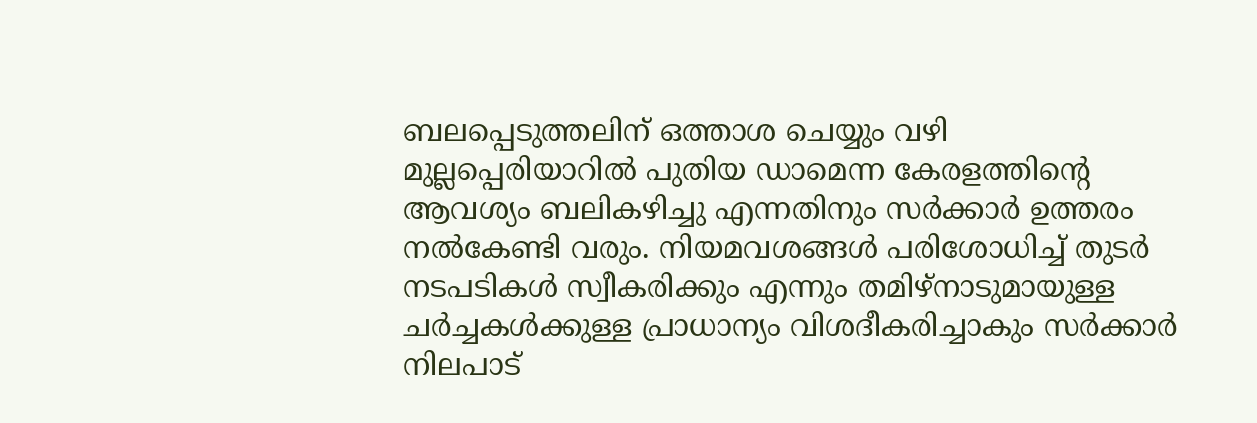ബലപ്പെടുത്തലിന് ഒത്താശ ചെയ്യും വഴി മുല്ലപ്പെരിയാറിൽ പുതിയ ഡാമെന്ന കേരളത്തിൻ്റെ ആവശ്യം ബലികഴിച്ചു എന്നതിനും സർക്കാർ ഉത്തരം നൽകേണ്ടി വരും. നിയമവശങ്ങൾ പരിശോധിച്ച് തുടർ നടപടികൾ സ്വീകരിക്കും എന്നും തമിഴ്നാടുമായുള്ള ചർച്ചകൾക്കുള്ള പ്രാധാന്യം വിശദീകരിച്ചാകും സർക്കാർ നിലപാട്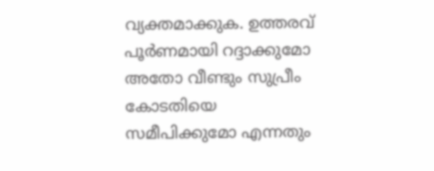വ്യക്തമാക്കുക. ഉത്തരവ് പൂർണമായി റദ്ദാക്കുമോ അതോ വീണ്ടും സുപ്രീം കോടതിയെ സമീപിക്കുമോ എന്നതും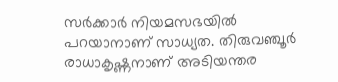സർക്കാർ നിയമസഭയിൽ പറയാനാണ് സാധ്യത. തിരുവഞ്ചൂർ രാധാകൃഷ്ണനാണ് അടിയന്തര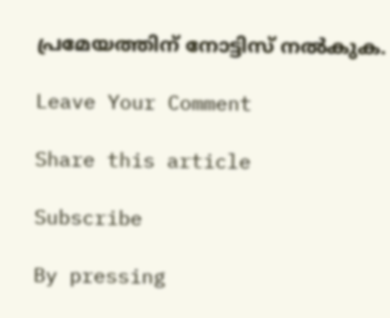പ്രമേയത്തിന് നോട്ടിസ് നൽകുക.

Leave Your Comment

Share this article

Subscribe

By pressing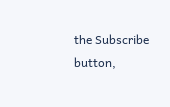the Subscribe button,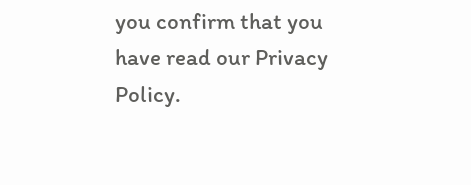you confirm that you have read our Privacy Policy.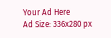Your Ad Here
Ad Size: 336x280 px